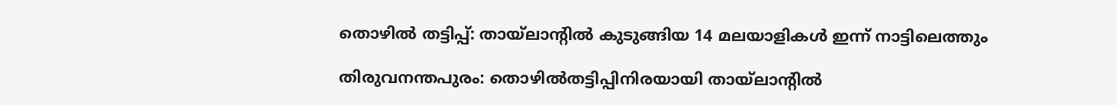തൊഴിൽ തട്ടിപ്പ്: തായ്ലാന്റിൽ കുടുങ്ങിയ 14 മലയാളികൾ ഇന്ന് നാട്ടിലെത്തും

തിരുവനന്തപുരം: തൊഴിൽതട്ടിപ്പിനിരയായി തായ്ലാന്റിൽ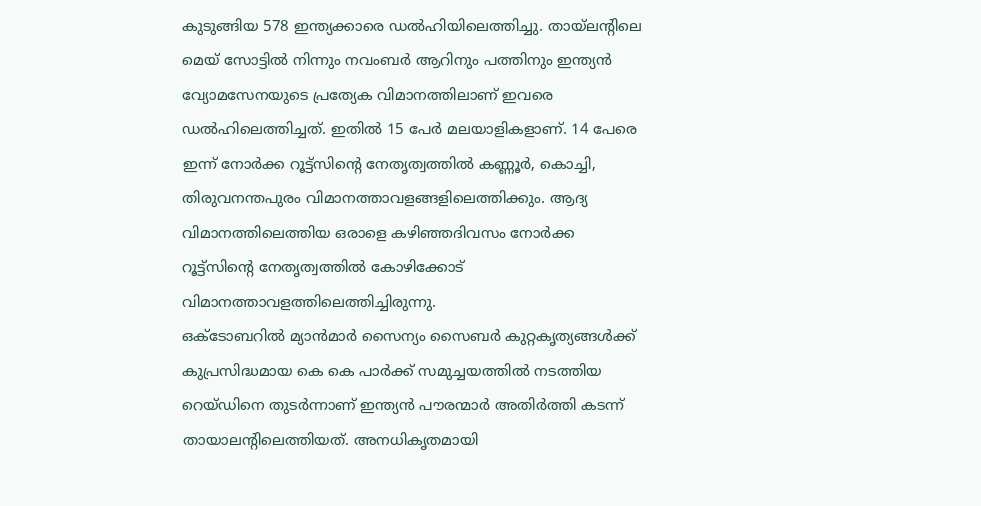കുടുങ്ങിയ 578 ഇന്ത്യക്കാരെ ഡൽഹിയിലെത്തിച്ചു. തായ്ലന്റിലെ മെയ് സോട്ടിൽ നിന്നും നവംബർ ആറിനും പത്തിനും ഇന്ത്യൻ വ്യോമസേനയുടെ പ്രത്യേക വിമാനത്തിലാണ് ഇവരെ ഡൽഹിലെത്തിച്ചത്. ഇതിൽ 15 പേർ മലയാളികളാണ്. 14 പേരെ ഇന്ന് നോർക്ക റൂട്ട്സിന്റെ നേതൃത്വത്തിൽ കണ്ണൂർ, കൊച്ചി, തിരുവനന്തപുരം വിമാനത്താവളങ്ങളിലെത്തിക്കും. ആദ്യ വിമാനത്തിലെത്തിയ ഒരാളെ കഴിഞ്ഞദിവസം നോർക്ക റൂട്ട്സിന്റെ നേതൃത്വത്തിൽ കോഴിക്കോട് വിമാനത്താവളത്തിലെത്തിച്ചിരുന്നു.
ഒക്ടോബറിൽ മ്യാൻമാർ സൈന്യം സൈബർ കുറ്റകൃത്യങ്ങൾക്ക് കുപ്രസിദ്ധമായ കെ കെ പാർക്ക് സമുച്ചയത്തിൽ നടത്തിയ റെയ്ഡിനെ തുടർന്നാണ് ഇന്ത്യൻ പൗരന്മാർ അതിർത്തി കടന്ന് തായാലന്റിലെത്തിയത്. അനധികൃതമായി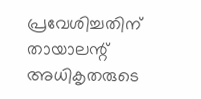പ്രവേശിച്ചതിന് തായാലന്റ് അധികൃതരുടെ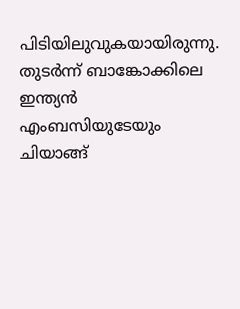പിടിയിലുവുകയായിരുന്നു. തുടർന്ന് ബാങ്കോക്കിലെ ഇന്ത്യൻ എംബസിയുടേയും ചിയാങ്ങ്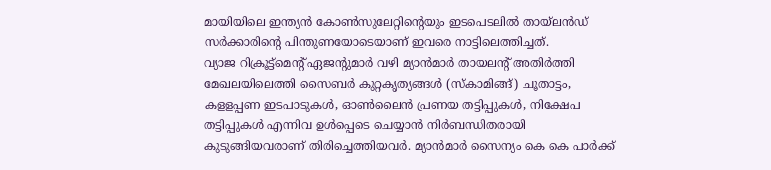മായിയിലെ ഇന്ത്യൻ കോൺസുലേറ്റിന്റെയും ഇടപെടലിൽ തായ്ലൻഡ് സർക്കാരിന്റെ പിന്തുണയോടെയാണ് ഇവരെ നാട്ടിലെത്തിച്ചത്.
വ്യാജ റിക്രൂട്ട്മെന്റ് ഏജന്റുമാർ വഴി മ്യാൻമാർ തായലന്റ് അതിർത്തി മേഖലയിലെത്തി സൈബർ കുറ്റകൃത്യങ്ങൾ (സ്കാമിങ്ങ്) ചൂതാട്ടം, കളളപ്പണ ഇടപാടുകൾ, ഓൺലൈൻ പ്രണയ തട്ടിപ്പുകൾ, നിക്ഷേപ തട്ടിപ്പുകൾ എന്നിവ ഉൾപ്പെടെ ചെയ്യാൻ നിർബന്ധിതരായി കുടുങ്ങിയവരാണ് തിരിച്ചെത്തിയവർ. മ്യാൻമാർ സൈന്യം കെ കെ പാർക്ക്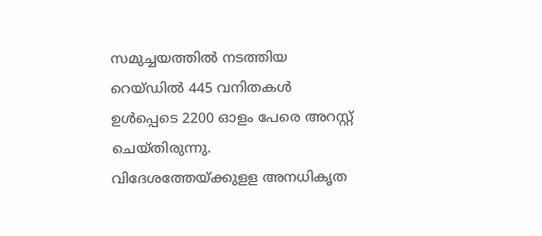സമുച്ചയത്തിൽ നടത്തിയ റെയ്ഡിൽ 445 വനിതകൾ ഉൾപ്പെടെ 2200 ഓളം പേരെ അറസ്റ്റ് ചെയ്തിരുന്നു.
വിദേശത്തേയ്ക്കുളള അനധികൃത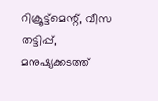റിക്രൂട്ട്മെന്റ്, വീസ തട്ടിപ്പ്, മനുഷ്യക്കടത്ത്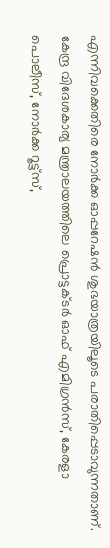എന്നിവക്കെതിരെ നോർക്ക ഓപ്പറേഷൻ ശുഭയാത്രയിലൂടെ പരാതിപ്പെടാവുന്നതാണ്. കേന്ദ്ര വിദേശകാര്യ മന്ത്രാലയത്തിലെ പ്രൊട്ടക്ടർ ഓഫ് എമിഗ്രൻസ്, കേരളാ പൊലീസ്, നോർക്ക റൂട്ട്സ്,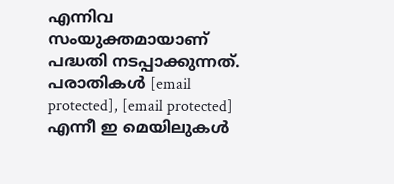എന്നിവ സംയുക്തമായാണ് പദ്ധതി നടപ്പാക്കുന്നത്. പരാതികൾ [email protected], [email protected] എന്നീ ഇ മെയിലുകൾ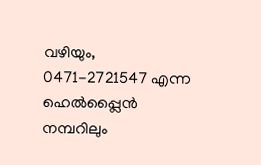വഴിയും, 0471-2721547 എന്ന ഹെൽപ്പ്ലൈൻ നമ്പറിലും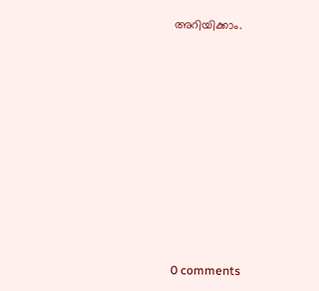അറിയിക്കാം.










0 comments